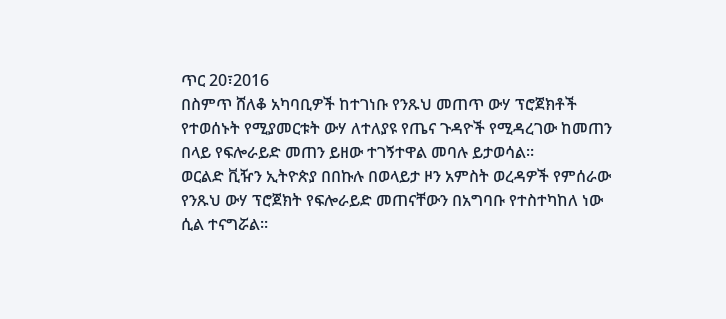ጥር 20፣2016
በስምጥ ሸለቆ አካባቢዎች ከተገነቡ የንጹህ መጠጥ ውሃ ፕሮጀክቶች የተወሰኑት የሚያመርቱት ውሃ ለተለያዩ የጤና ጉዳዮች የሚዳረገው ከመጠን በላይ የፍሎራይድ መጠን ይዘው ተገኝተዋል መባሉ ይታወሳል፡፡
ወርልድ ቪዥን ኢትዮጵያ በበኩሉ በወላይታ ዞን አምስት ወረዳዎች የምሰራው የንጹህ ውሃ ፕሮጀክት የፍሎራይድ መጠናቸውን በአግባቡ የተስተካከለ ነው ሲል ተናግሯል፡፡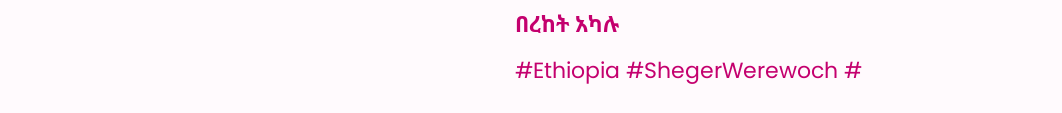በረከት አካሉ
#Ethiopia #ShegerWerewoch #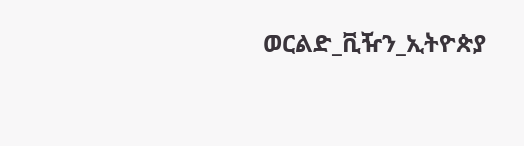ወርልድ_ቪዥን_ኢትዮጵያ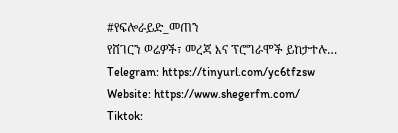#የፍሎራይድ_መጠን
የሸገርን ወሬዎች፣ መረጃ እና ፕሮግራሞች ይከታተሉ…
Telegram: https://tinyurl.com/yc6tfzsw
Website: https://www.shegerfm.com/
Tiktok: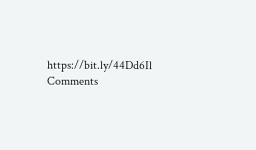https://bit.ly/44Dd6Il
Comments